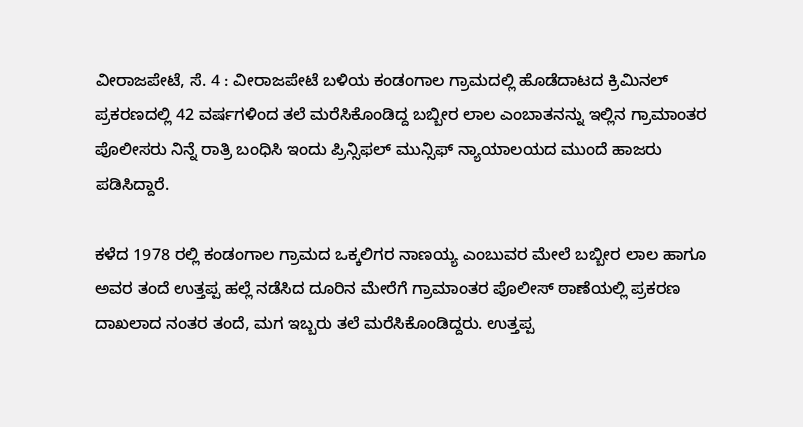ವೀರಾಜಪೇಟೆ, ಸೆ. 4 : ವೀರಾಜಪೇಟೆ ಬಳಿಯ ಕಂಡಂಗಾಲ ಗ್ರಾಮದಲ್ಲಿ ಹೊಡೆದಾಟದ ಕ್ರಿಮಿನಲ್ ಪ್ರಕರಣದಲ್ಲಿ 42 ವರ್ಷಗಳಿಂದ ತಲೆ ಮರೆಸಿಕೊಂಡಿದ್ದ ಬಬ್ಬೀರ ಲಾಲ ಎಂಬಾತನನ್ನು ಇಲ್ಲಿನ ಗ್ರಾಮಾಂತರ ಪೊಲೀಸರು ನಿನ್ನೆ ರಾತ್ರಿ ಬಂಧಿಸಿ ಇಂದು ಪ್ರಿನ್ಸಿಫಲ್ ಮುನ್ಸಿಫ್ ನ್ಯಾಯಾಲಯದ ಮುಂದೆ ಹಾಜರು ಪಡಿಸಿದ್ದಾರೆ.

ಕಳೆದ 1978 ರಲ್ಲಿ ಕಂಡಂಗಾಲ ಗ್ರಾಮದ ಒಕ್ಕಲಿಗರ ನಾಣಯ್ಯ ಎಂಬುವರ ಮೇಲೆ ಬಬ್ಬೀರ ಲಾಲ ಹಾಗೂ ಅವರ ತಂದೆ ಉತ್ತಪ್ಪ ಹಲ್ಲೆ ನಡೆಸಿದ ದೂರಿನ ಮೇರೆಗೆ ಗ್ರಾಮಾಂತರ ಪೊಲೀಸ್ ಠಾಣೆಯಲ್ಲಿ ಪ್ರಕರಣ ದಾಖಲಾದ ನಂತರ ತಂದೆ, ಮಗ ಇಬ್ಬರು ತಲೆ ಮರೆಸಿಕೊಂಡಿದ್ದರು. ಉತ್ತಪ್ಪ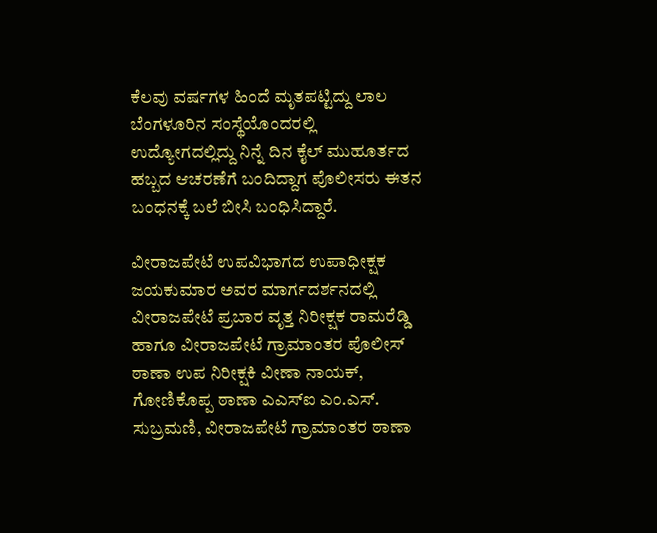ಕೆಲವು ವರ್ಷಗಳ ಹಿಂದೆ ಮೃತಪಟ್ಟಿದ್ದು ಲಾಲ ಬೆಂಗಳೂರಿನ ಸಂಸ್ಥೆಯೊಂದರಲ್ಲಿ ಉದ್ಯೋಗದಲ್ಲಿದ್ದು ನಿನ್ನೆ ದಿನ ಕೈಲ್ ಮುಹೂರ್ತದ ಹಬ್ಬದ ಆಚರಣೆಗೆ ಬಂದಿದ್ದಾಗ ಪೊಲೀಸರು ಈತನ ಬಂಧನಕ್ಕೆ ಬಲೆ ಬೀಸಿ ಬಂಧಿಸಿದ್ದಾರೆ.

ವೀರಾಜಪೇಟೆ ಉಪವಿಭಾಗದ ಉಪಾಧೀಕ್ಷಕ ಜಯಕುಮಾರ ಅವರ ಮಾರ್ಗದರ್ಶನದಲ್ಲಿ ವೀರಾಜಪೇಟೆ ಪ್ರಬಾರ ವೃತ್ತ ನಿರೀಕ್ಷಕ ರಾಮರೆಡ್ಡಿ ಹಾಗೂ ವೀರಾಜಪೇಟೆ ಗ್ರಾಮಾಂತರ ಪೊಲೀಸ್ ಠಾಣಾ ಉಪ ನಿರೀಕ್ಷಕಿ ವೀಣಾ ನಾಯಕ್, ಗೋಣಿಕೊಪ್ಪ ಠಾಣಾ ಎಎಸ್‍ಐ ಎಂ.ಎಸ್. ಸುಬ್ರಮಣಿ, ವೀರಾಜಪೇಟೆ ಗ್ರಾಮಾಂತರ ಠಾಣಾ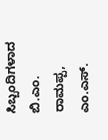ಸಿಬ್ಬಂದಿಗಳಾದ ಬಿ.ಎಂ. ರಾಮಪ್ಪ, ಎಂ.ಎಸ್.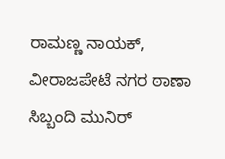ರಾಮಣ್ಣ ನಾಯಕ್, ವೀರಾಜಪೇಟೆ ನಗರ ಠಾಣಾ ಸಿಬ್ಬಂದಿ ಮುನಿರ್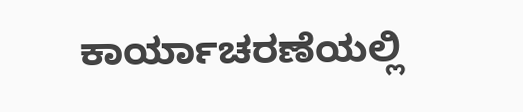ಕಾರ್ಯಾಚರಣೆಯಲ್ಲಿ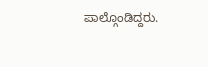ಪಾಲ್ಗೊಂಡಿದ್ದರು.